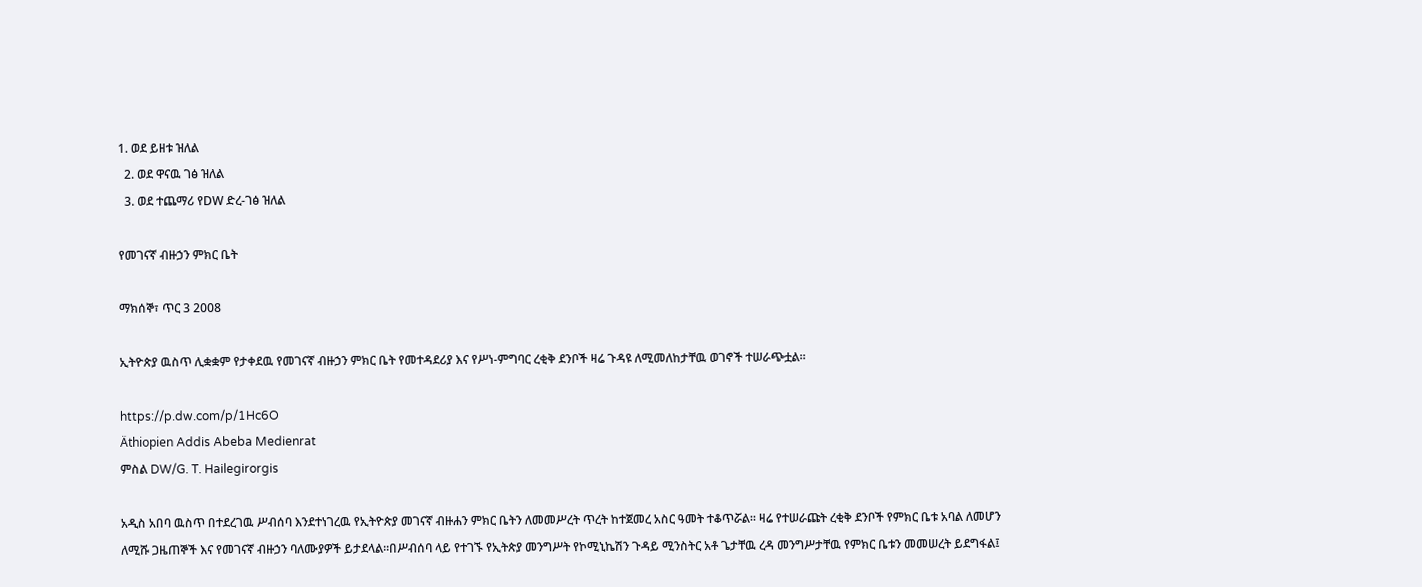1. ወደ ይዘቱ ዝለል
  2. ወደ ዋናዉ ገፅ ዝለል
  3. ወደ ተጨማሪ የDW ድረ-ገፅ ዝለል

የመገናኛ ብዙኃን ምክር ቤት

ማክሰኞ፣ ጥር 3 2008

ኢትዮጵያ ዉስጥ ሊቋቋም የታቀደዉ የመገናኛ ብዙኃን ምክር ቤት የመተዳደሪያ እና የሥነ-ምግባር ረቂቅ ደንቦች ዛሬ ጉዳዩ ለሚመለከታቸዉ ወገኖች ተሠራጭቷል።

https://p.dw.com/p/1Hc6O
Äthiopien Addis Abeba Medienrat
ምስል DW/G. T. Hailegirorgis

አዲስ አበባ ዉስጥ በተደረገዉ ሥብሰባ እንደተነገረዉ የኢትዮጵያ መገናኛ ብዙሐን ምክር ቤትን ለመመሥረት ጥረት ከተጀመረ አስር ዓመት ተቆጥሯል። ዛሬ የተሠራጩት ረቂቅ ደንቦች የምክር ቤቱ አባል ለመሆን ለሚሹ ጋዜጠኞች እና የመገናኛ ብዙኃን ባለሙያዎች ይታደላል።በሥብሰባ ላይ የተገኙ የኢትጵያ መንግሥት የኮሚኒኬሽን ጉዳይ ሚንስትር አቶ ጌታቸዉ ረዳ መንግሥታቸዉ የምክር ቤቱን መመሠረት ይደግፋል፤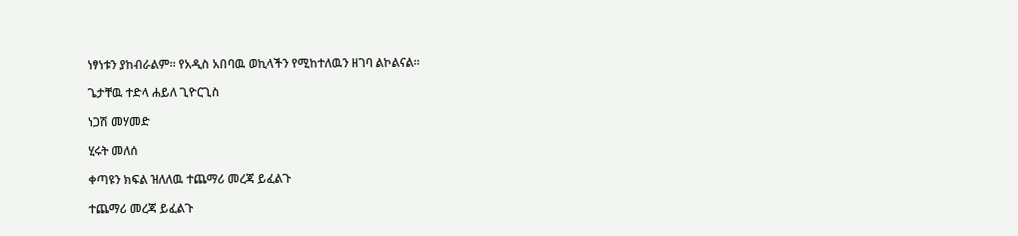ነፃነቱን ያከብራልም። የአዲስ አበባዉ ወኪላችን የሚከተለዉን ዘገባ ልኮልናል።

ጌታቸዉ ተድላ ሐይለ ጊዮርጊስ

ነጋሽ መሃመድ

ሂሩት መለሰ

ቀጣዩን ክፍል ዝለለዉ ተጨማሪ መረጃ ይፈልጉ

ተጨማሪ መረጃ ይፈልጉ